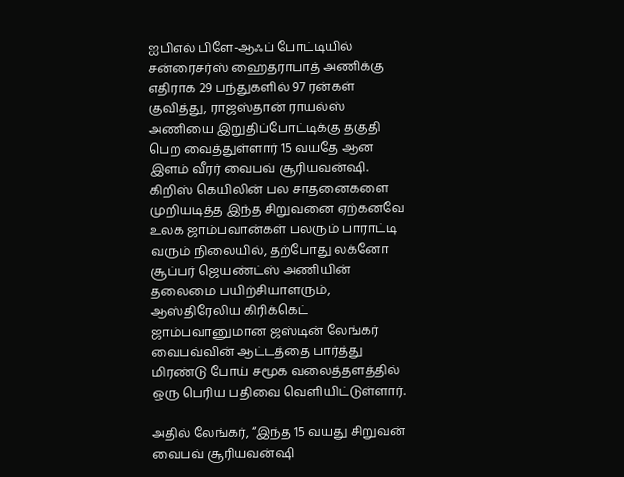ஐபிஎல் பிளே-ஆஃப் போட்டியில் சன்ரைசர்ஸ் ஹைதராபாத் அணிக்கு எதிராக 29 பந்துகளில் 97 ரன்கள் குவித்து, ராஜஸ்தான் ராயல்ஸ் அணியை இறுதிப்போட்டிக்கு தகுதி பெற வைத்துள்ளார் 15 வயதே ஆன இளம் வீரர் வைபவ் சூரியவன்ஷி. கிறிஸ் கெயிலின் பல சாதனைகளை முறியடித்த இந்த சிறுவனை ஏற்கனவே உலக ஜாம்பவான்கள் பலரும் பாராட்டி வரும் நிலையில், தற்போது லக்னோ சூப்பர் ஜெயண்ட்ஸ் அணியின் தலைமை பயிற்சியாளரும், ஆஸ்திரேலிய கிரிக்கெட் ஜாம்பவானுமான ஜஸ்டின் லேங்கர் வைபவ்வின் ஆட்டத்தை பார்த்து மிரண்டு போய் சமூக வலைத்தளத்தில் ஒரு பெரிய பதிவை வெளியிட்டுள்ளார்.

அதில் லேங்கர், “இந்த 15 வயது சிறுவன் வைபவ் சூரியவன்ஷி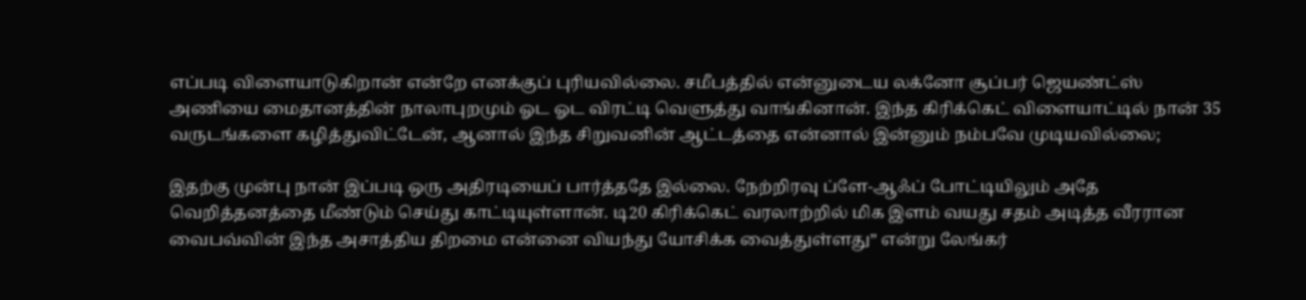எப்படி விளையாடுகிறான் என்றே எனக்குப் புரியவில்லை. சமீபத்தில் என்னுடைய லக்னோ சூப்பர் ஜெயண்ட்ஸ் அணியை மைதானத்தின் நாலாபுறமும் ஓட ஓட விரட்டி வெளுத்து வாங்கினான். இந்த கிரிக்கெட் விளையாட்டில் நான் 35 வருடங்களை கழித்துவிட்டேன், ஆனால் இந்த சிறுவனின் ஆட்டத்தை என்னால் இன்னும் நம்பவே முடியவில்லை;

இதற்கு முன்பு நான் இப்படி ஒரு அதிரடியைப் பார்த்ததே இல்லை. நேற்றிரவு ப்ளே-ஆஃப் போட்டியிலும் அதே வெறித்தனத்தை மீண்டும் செய்து காட்டியுள்ளான். டி20 கிரிக்கெட் வரலாற்றில் மிக இளம் வயது சதம் அடித்த வீரரான வைபவ்வின் இந்த அசாத்திய திறமை என்னை வியந்து யோசிக்க வைத்துள்ளது” என்று லேங்கர்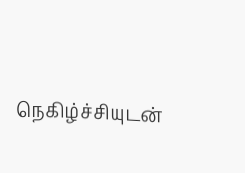நெகிழ்ச்சியுடன்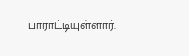பாராட்டியுள்ளார்.